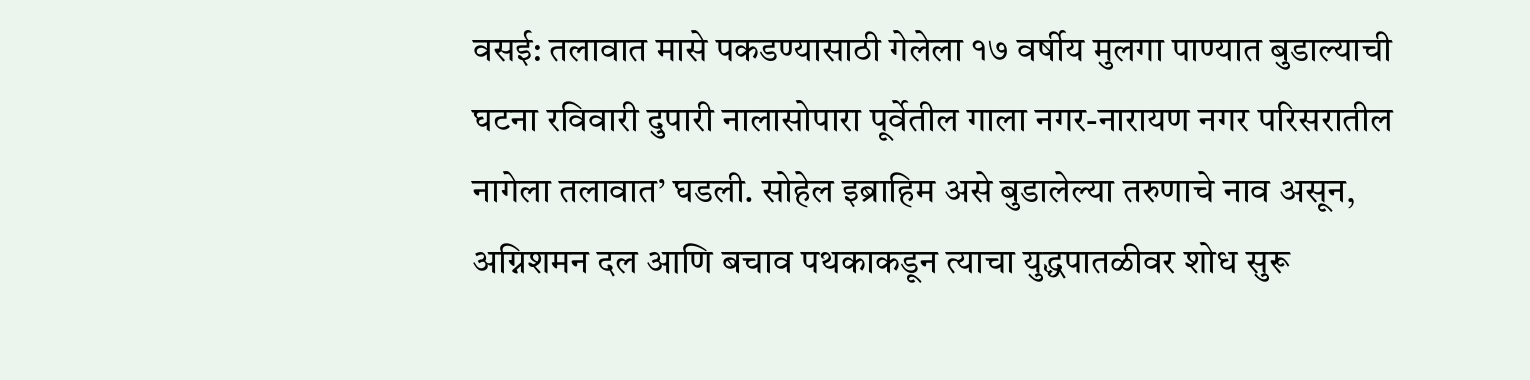वसई: तलावात मासे पकडण्यासाठी गेलेला १७ वर्षीय मुलगा पाण्यात बुडाल्याची घटना रविवारी दुपारी नालासोपारा पूर्वेतील गाला नगर-नारायण नगर परिसरातील नागेला तलावात’ घडली. सोहेल इब्राहिम असे बुडालेल्या तरुणाचे नाव असून, अग्निशमन दल आणि बचाव पथकाकडून त्याचा युद्धपातळीवर शोध सुरू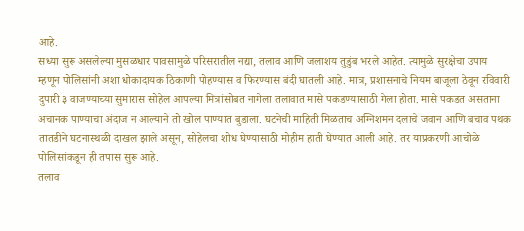आहे.
सध्या सुरू असलेल्या मुसळधार पावसामुळे परिसरातील नद्या, तलाव आणि जलाशय तुडुंब भरले आहेत. त्यामुळे सुरक्षेचा उपाय म्हणून पोलिसांनी अशा धोकादायक ठिकाणी पोहण्यास व फिरण्यास बंदी घातली आहे. मात्र, प्रशासनाचे नियम बाजूला ठेवून रविवारी दुपारी ३ वाजण्याच्या सुमारास सोहेल आपल्या मित्रांसोबत नागेला तलावात मासे पकडण्यासाठी गेला होता. मासे पकडत असताना अचानक पाण्याचा अंदाज न आल्याने तो खोल पाण्यात बुडाला. घटनेची माहिती मिळताच अग्निशमन दलाचे जवान आणि बचाव पथक तातडीने घटनास्थळी दाखल झाले असून, सोहेलचा शोध घेण्यासाठी मोहीम हाती घेण्यात आली आहे. तर याप्रकरणी आचोळे पोलिसांकडून ही तपास सुरू आहे.
तलाव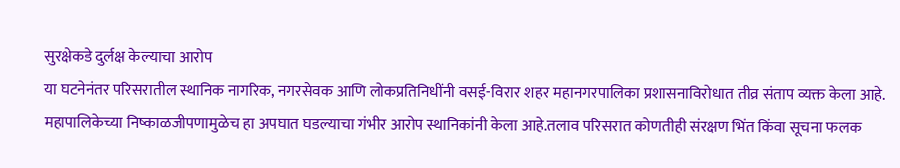सुरक्षेकडे दुर्लक्ष केल्याचा आरोप
या घटनेनंतर परिसरातील स्थानिक नागरिक, नगरसेवक आणि लोकप्रतिनिधींनी वसई-विरार शहर महानगरपालिका प्रशासनाविरोधात तीव्र संताप व्यक्त केला आहे. महापालिकेच्या निष्काळजीपणामुळेच हा अपघात घडल्याचा गंभीर आरोप स्थानिकांनी केला आहे.तलाव परिसरात कोणतीही संरक्षण भिंत किंवा सूचना फलक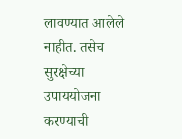लावण्यात आलेले नाहीत. तसेच सुरक्षेच्या उपाययोजना करण्याची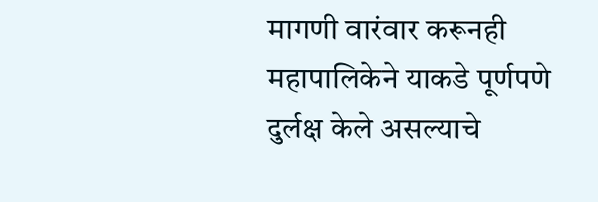मागणी वारंवार करूनही महापालिकेने याकडे पूर्णपणे दुर्लक्ष केले असल्याचे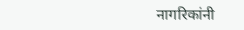नागरिकांनी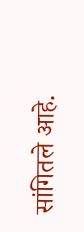सांगितले आहे.